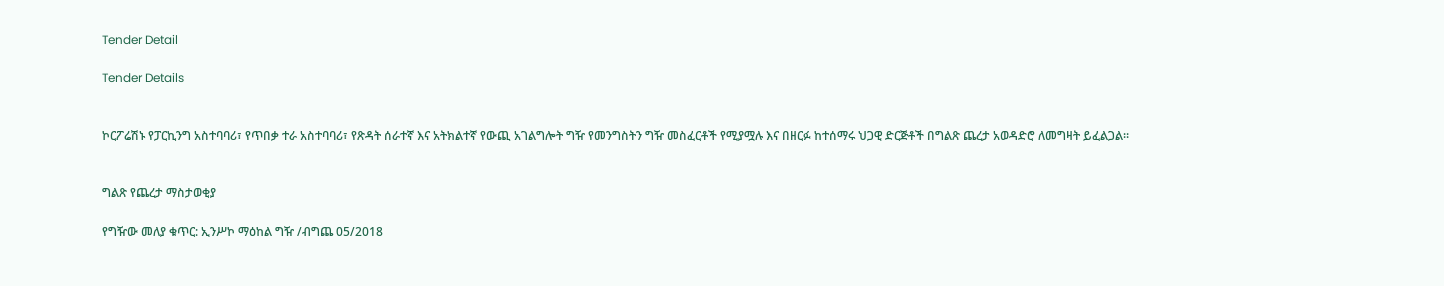Tender Detail

Tender Details


ኮርፖሬሽኑ የፓርኪንግ አስተባባሪ፣ የጥበቃ ተራ አስተባባሪ፣ የጽዳት ሰራተኛ እና አትክልተኛ የውጪ አገልግሎት ግዥ የመንግስትን ግዥ መስፈርቶች የሚያሟሉ እና በዘርፉ ከተሰማሩ ህጋዊ ድርጅቶች በግልጽ ጨረታ አወዳድሮ ለመግዛት ይፈልጋል።


ግልጽ የጨረታ ማስታወቂያ

የግዥው መለያ ቁጥር: ኢንሥኮ ማዕከል ግዥ /ብግጨ 05/2018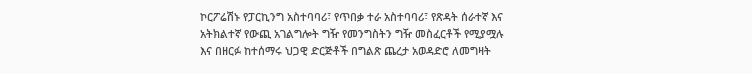ኮርፖሬሽኑ የፓርኪንግ አስተባባሪ፣ የጥበቃ ተራ አስተባባሪ፣ የጽዳት ሰራተኛ እና አትክልተኛ የውጪ አገልግሎት ግዥ የመንግስትን ግዥ መስፈርቶች የሚያሟሉ እና በዘርፉ ከተሰማሩ ህጋዊ ድርጅቶች በግልጽ ጨረታ አወዳድሮ ለመግዛት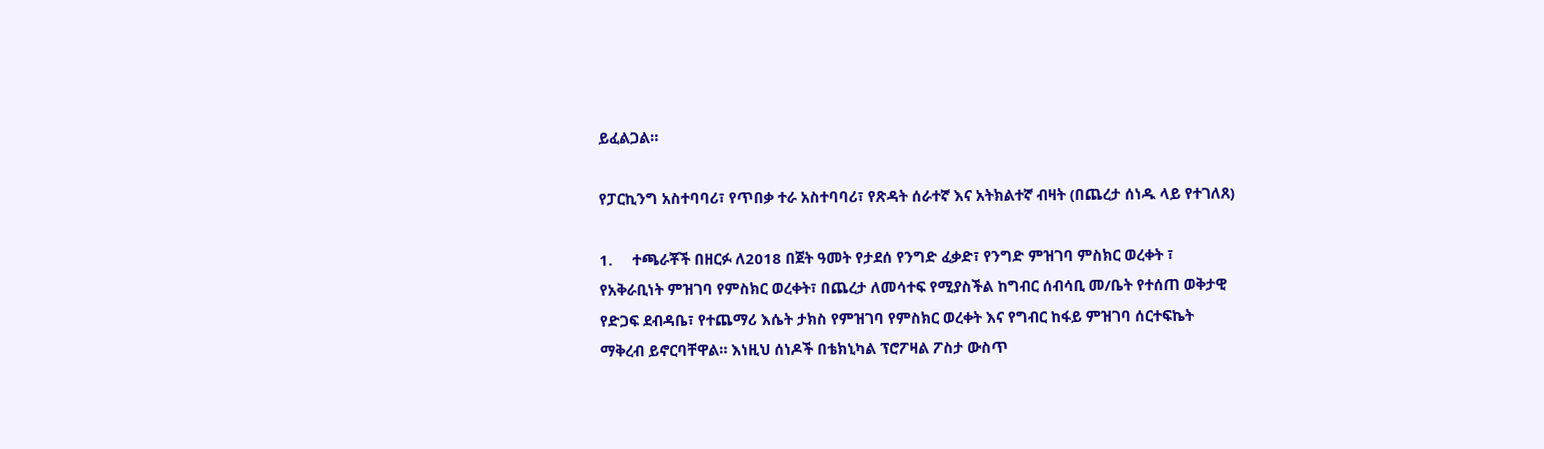ይፈልጋል።

የፓርኪንግ አስተባባሪ፣ የጥበቃ ተራ አስተባባሪ፣ የጽዳት ሰራተኛ እና አትክልተኛ ብዛት (በጨረታ ሰነዱ ላይ የተገለጸ)

1.     ተጫራቾች በዘርፉ ለ2018 በጀት ዓመት የታደሰ የንግድ ፈቃድ፣ የንግድ ምዝገባ ምስክር ወረቀት ፣ የአቅራቢነት ምዝገባ የምስክር ወረቀት፣ በጨረታ ለመሳተፍ የሚያስችል ከግብር ሰብሳቢ መ/ቤት የተሰጠ ወቅታዊ የድጋፍ ደብዳቤ፣ የተጨማሪ እሴት ታክስ የምዝገባ የምስክር ወረቀት እና የግብር ከፋይ ምዝገባ ሰርተፍኬት ማቅረብ ይኖርባቸዋል። እነዚህ ሰነዶች በቴክኒካል ፕሮፖዛል ፖስታ ውስጥ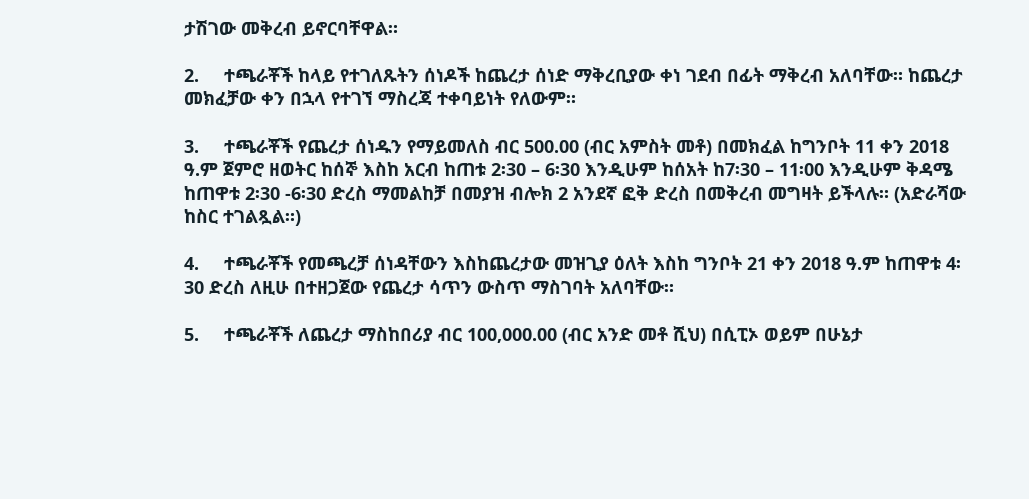ታሽገው መቅረብ ይኖርባቸዋል።

2.     ተጫራቾች ከላይ የተገለጹትን ሰነዶች ከጨረታ ሰነድ ማቅረቢያው ቀነ ገደብ በፊት ማቅረብ አለባቸው። ከጨረታ መክፈቻው ቀን በኋላ የተገኘ ማስረጃ ተቀባይነት የለውም።

3.     ተጫራቾች የጨረታ ሰነዱን የማይመለስ ብር 500.00 (ብር አምስት መቶ) በመክፈል ከግንቦት 11 ቀን 2018 ዓ.ም ጀምሮ ዘወትር ከሰኞ እስከ አርብ ከጠቱ 2፡30 – 6፡30 እንዲሁም ከሰአት ከ7፡30 – 11፡00 እንዲሁም ቅዳሜ ከጠዋቱ 2፡30 -6፡30 ድረስ ማመልከቻ በመያዝ ብሎክ 2 አንደኛ ፎቅ ድረስ በመቅረብ መግዛት ይችላሉ። (አድራሻው ከስር ተገልጿል።)

4.     ተጫራቾች የመጫረቻ ሰነዳቸውን እስከጨረታው መዝጊያ ዕለት እስከ ግንቦት 21 ቀን 2018 ዓ.ም ከጠዋቱ 4፡30 ድረስ ለዚሁ በተዘጋጀው የጨረታ ሳጥን ውስጥ ማስገባት አለባቸው።

5.     ተጫራቾች ለጨረታ ማስከበሪያ ብር 100,000.00 (ብር አንድ መቶ ሺህ) በሲፒኦ ወይም በሁኔታ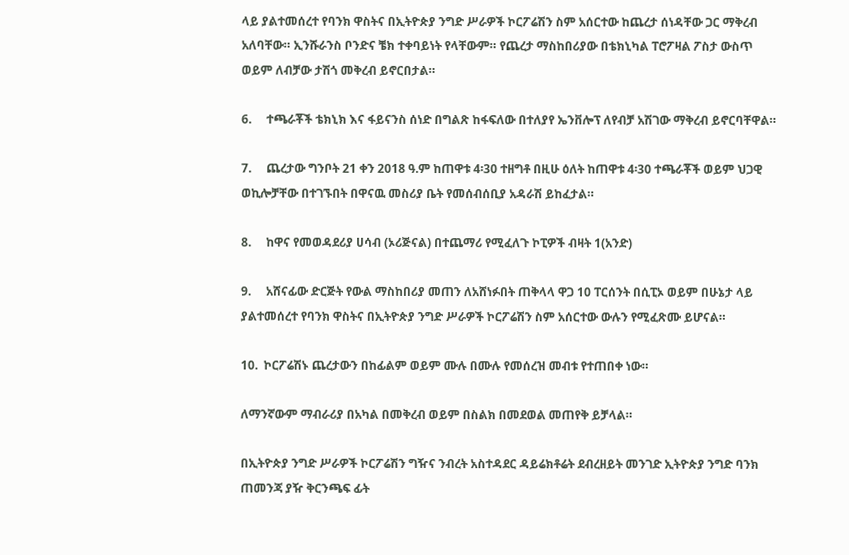ላይ ያልተመሰረተ የባንክ ዋስትና በኢትዮጵያ ንግድ ሥራዎች ኮርፖሬሽን ስም አሰርተው ከጨረታ ሰነዳቸው ጋር ማቅረብ አለባቸው። ኢንሹራንስ ቦንድና ቼክ ተቀባይነት የላቸውም። የጨረታ ማስከበሪያው በቴክኒካል ፐሮፖዛል ፖስታ ውስጥ ወይም ለብቻው ታሽጎ መቅረብ ይኖርበታል።

6.     ተጫራቾች ቴክኒክ እና ፋይናንስ ሰነድ በግልጽ ከፋፍለው በተለያየ ኤንቨሎፕ ለየብቻ አሽገው ማቅረብ ይኖርባቸዋል።

7.     ጨረታው ግንቦት 21 ቀን 2018 ዓ.ም ከጠዋቱ 4፡30 ተዘግቶ በዚሁ ዕለት ከጠዋቱ 4፡30 ተጫራቾች ወይም ህጋዊ ወኪሎቻቸው በተገኙበት በዋናዉ መስሪያ ቤት የመሰብሰቢያ አዳራሽ ይከፈታል።

8.     ከዋና የመወዳደሪያ ሀሳብ (ኦሪጅናል) በተጨማሪ የሚፈለጉ ኮፒዎች ብዛት 1(አንድ)

9.     አሸናፊው ድርጅት የውል ማስከበሪያ መጠን ለአሸነፉበት ጠቅላላ ዋጋ 10 ፐርሰንት በሲፒኦ ወይም በሁኔታ ላይ ያልተመሰረተ የባንክ ዋስትና በኢትዮጵያ ንግድ ሥራዎች ኮርፖሬሽን ስም አሰርተው ውሉን የሚፈጽሙ ይሆናል።

10.  ኮርፖሬሽኑ ጨረታውን በከፊልም ወይም ሙሉ በሙሉ የመሰረዝ መብቱ የተጠበቀ ነው።

ለማንኛውም ማብራሪያ በአካል በመቅረብ ወይም በስልክ በመደወል መጠየቅ ይቻላል።

በኢትዮጵያ ንግድ ሥራዎች ኮርፖሬሽን ግዥና ንብረት አስተዳደር ዳይሬክቶሬት ደብረዘይት መንገድ ኢትዮጵያ ንግድ ባንክ ጠመንጃ ያዥ ቅርንጫፍ ፊት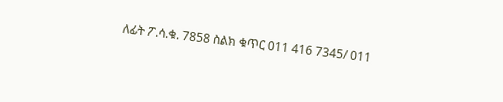ለፊት ፖ.ሳ.ቁ. 7858 ስልክ ቁጥር 011 416 7345/ 011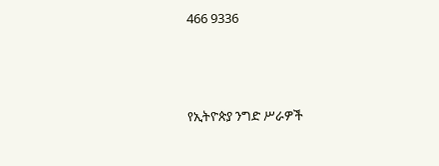466 9336



የኢትዮጵያ ንግድ ሥራዎች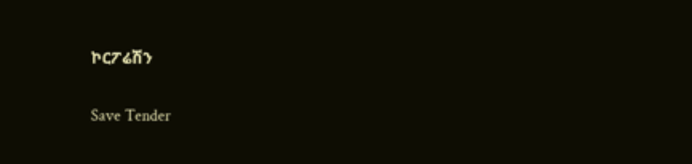ኮርፖሬሽን

Save Tender